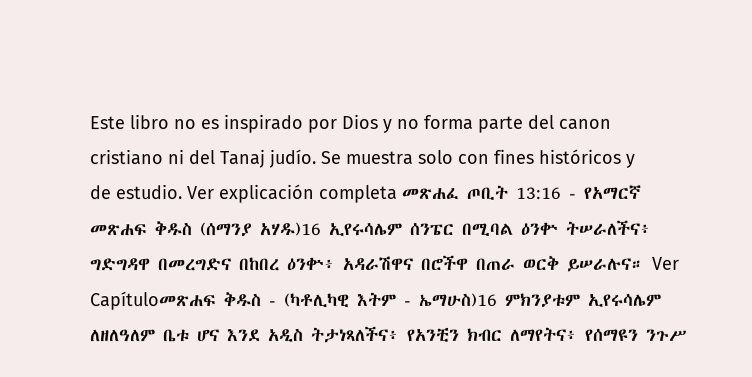Este libro no es inspirado por Dios y no forma parte del canon cristiano ni del Tanaj judío. Se muestra solo con fines históricos y de estudio. Ver explicación completa መጽሐፈ ጦቢት 13:16 - የአማርኛ መጽሐፍ ቅዱስ (ሰማንያ አሃዱ)16 ኢየሩሳሌም ሰንፔር በሚባል ዕንቍ ትሠራለችና፥ ግድግዳዋ በመረግድና በከበረ ዕንቍ፥ አዳራሽዋና በሮችዋ በጠራ ወርቅ ይሠራሉና። Ver Capítuloመጽሐፍ ቅዱስ - (ካቶሊካዊ እትም - ኤማሁስ)16 ምክንያቱም ኢየሩሳሌም ለዘለዓለም ቤቱ ሆና እንደ አዲስ ትታነጻለችና፥ የአንቺን ክብር ለማየትና፥ የሰማዩን ንጉሥ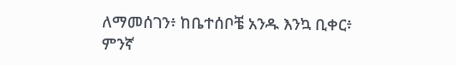ለማመሰገን፥ ከቤተሰቦቼ አንዱ እንኳ ቢቀር፥ ምንኛ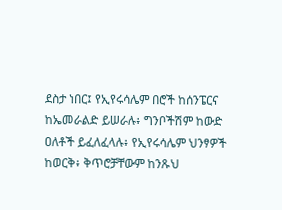ደስታ ነበር፤ የኢየሩሳሌም በሮች ከሰንፔርና ከኤመራልድ ይሠራሉ፥ ግንቦችሽም ከውድ ዐለቶች ይፈለፈላሉ፥ የኢየሩሳሌም ህንፃዎች ከወርቅ፥ ቅጥሮቻቸውም ከንጹህ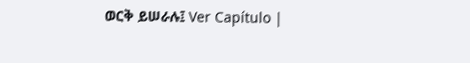ወርቅ ይሠራሉ፤ Ver Capítulo |